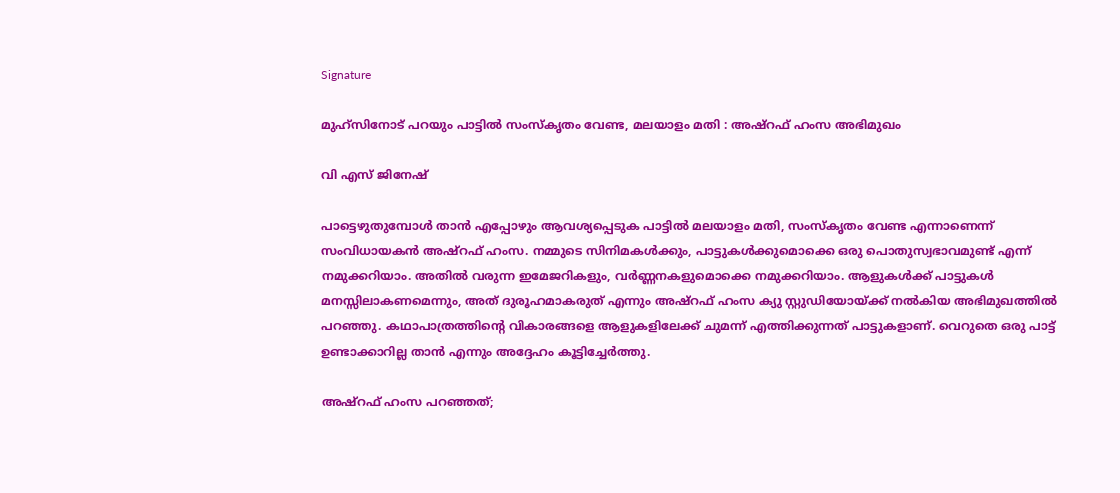Signature

മുഹ്‌സിനോട് പറയും പാട്ടില്‍ സംസ്‌കൃതം വേണ്ട, മലയാളം മതി : അഷ്‌റഫ് ഹംസ അഭിമുഖം

വി എസ് ജിനേഷ്‌

പാട്ടെഴുതുമ്പോള്‍ താന്‍ എപ്പോഴും ആവശ്യപ്പെടുക പാട്ടില്‍ മലയാളം മതി, സംസ്‌കൃതം വേണ്ട എന്നാണെന്ന് സംവിധായകന്‍ അഷ്‌റഫ് ഹംസ. നമ്മുടെ സിനിമകള്‍ക്കും, പാട്ടുകള്‍ക്കുമൊക്കെ ഒരു പൊതുസ്വഭാവമുണ്ട് എന്ന് നമുക്കറിയാം. അതില്‍ വരുന്ന ഇമേജറികളും, വര്‍ണ്ണനകളുമൊക്കെ നമുക്കറിയാം. ആളുകള്‍ക്ക് പാട്ടുകള്‍ മനസ്സിലാകണമെന്നും, അത് ദുരൂഹമാകരുത് എന്നും അഷ്റഫ് ഹംസ ക്യു സ്റ്റുഡിയോയ്ക്ക് നല്‍കിയ അഭിമുഖത്തില്‍ പറഞ്ഞു. കഥാപാത്രത്തിന്റെ വികാരങ്ങളെ ആളുകളിലേക്ക് ചുമന്ന് എത്തിക്കുന്നത് പാട്ടുകളാണ്. വെറുതെ ഒരു പാട്ട് ഉണ്ടാക്കാറില്ല താന്‍ എന്നും അദ്ദേഹം കൂട്ടിച്ചേര്‍ത്തു.

അഷ്‌റഫ് ഹംസ പറഞ്ഞത്;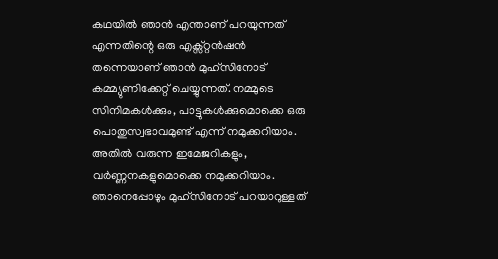കഥയില്‍ ഞാന്‍ എന്താണ് പറയുന്നത് എന്നതിന്റെ ഒരു എക്സ്റ്റന്‍ഷന്‍ തന്നെയാണ് ഞാന്‍ മുഹ്സിനോട് കമ്മ്യുണിക്കേറ്റ് ചെയ്യുന്നത്. നമ്മുടെ സിനിമകള്‍ക്കും, പാട്ടുകള്‍ക്കുമൊക്കെ ഒരു പൊതുസ്വഭാവമുണ്ട് എന്ന് നമുക്കറിയാം. അതില്‍ വരുന്ന ഇമേജറികളും, വര്‍ണ്ണനകളുമൊക്കെ നമുക്കറിയാം. ഞാനെപ്പോഴും മുഹ്സിനോട് പറയാറുള്ളത്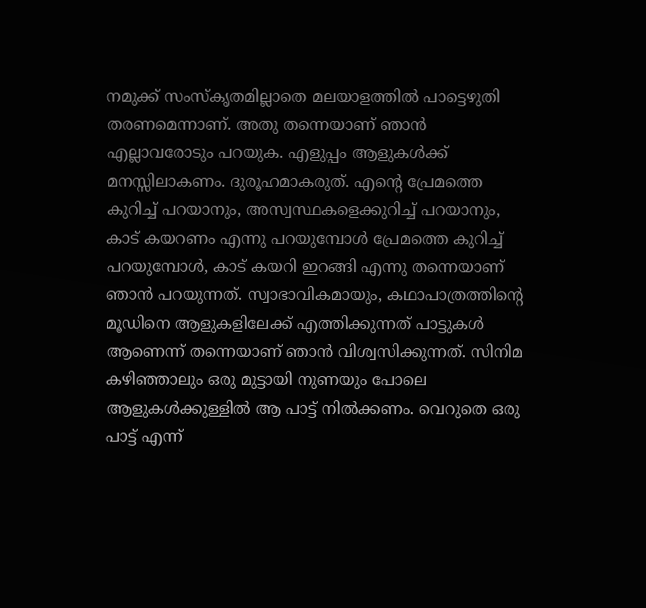നമുക്ക് സംസ്‌കൃതമില്ലാതെ മലയാളത്തില്‍ പാട്ടെഴുതി തരണമെന്നാണ്. അതു തന്നെയാണ് ഞാന്‍ എല്ലാവരോടും പറയുക. എളുപ്പം ആളുകള്‍ക്ക് മനസ്സിലാകണം. ദുരൂഹമാകരുത്. എന്റെ പ്രേമത്തെ കുറിച്ച് പറയാനും, അസ്വസ്ഥകളെക്കുറിച്ച് പറയാനും, കാട് കയറണം എന്നു പറയുമ്പോള്‍ പ്രേമത്തെ കുറിച്ച് പറയുമ്പോള്‍, കാട് കയറി ഇറങ്ങി എന്നു തന്നെയാണ് ഞാന്‍ പറയുന്നത്. സ്വാഭാവികമായും, കഥാപാത്രത്തിന്റെ മൂഡിനെ ആളുകളിലേക്ക് എത്തിക്കുന്നത് പാട്ടുകള്‍ ആണെന്ന് തന്നെയാണ് ഞാന്‍ വിശ്വസിക്കുന്നത്. സിനിമ കഴിഞ്ഞാലും ഒരു മുട്ടായി നുണയും പോലെ ആളുകള്‍ക്കുള്ളില്‍ ആ പാട്ട് നില്‍ക്കണം. വെറുതെ ഒരു പാട്ട് എന്ന്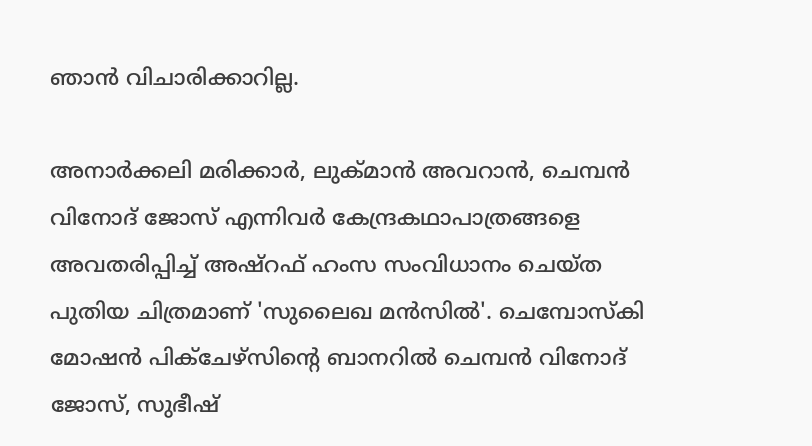ഞാന്‍ വിചാരിക്കാറില്ല.

അനാര്‍ക്കലി മരിക്കാര്‍, ലുക്മാന്‍ അവറാന്‍, ചെമ്പന്‍ വിനോദ് ജോസ് എന്നിവര്‍ കേന്ദ്രകഥാപാത്രങ്ങളെ അവതരിപ്പിച്ച് അഷ്‌റഫ് ഹംസ സംവിധാനം ചെയ്‌ത പുതിയ ചിത്രമാണ് 'സുലൈഖ മന്‍സില്‍'. ചെമ്പോസ്‌കി മോഷന്‍ പിക്ചേഴ്സിന്റെ ബാനറില്‍ ചെമ്പന്‍ വിനോദ് ജോസ്, സുഭീഷ്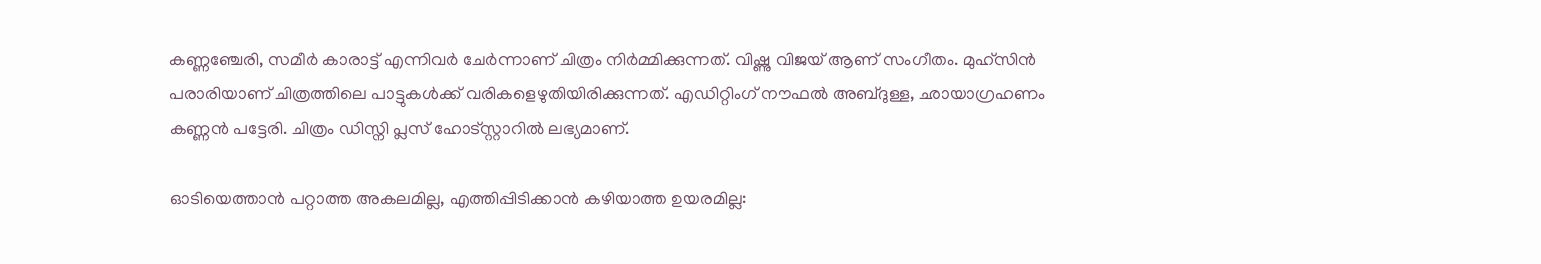കണ്ണഞ്ചേരി, സമീര്‍ കാരാട്ട് എന്നിവര്‍ ചേര്‍ന്നാണ് ചിത്രം നിര്‍മ്മിക്കുന്നത്. വിഷ്ണു വിജയ് ആണ് സംഗീതം. മുഹ്‌സിന്‍ പരാരിയാണ് ചിത്രത്തിലെ പാട്ടുകള്‍ക്ക് വരികളെഴുതിയിരിക്കുന്നത്. എഡിറ്റിംഗ് നൗഫല്‍ അബ്ദുള്ള, ഛായാഗ്രഹണം കണ്ണന്‍ പട്ടേരി. ചിത്രം ഡിസ്നി പ്ലസ് ഹോട്സ്റ്റാറില്‍ ലഭ്യമാണ്.

ഓടിയെത്താൻ പറ്റാത്ത അകലമില്ല, എത്തിപ്പിടിക്കാൻ കഴിയാത്ത ഉയരമില്ല: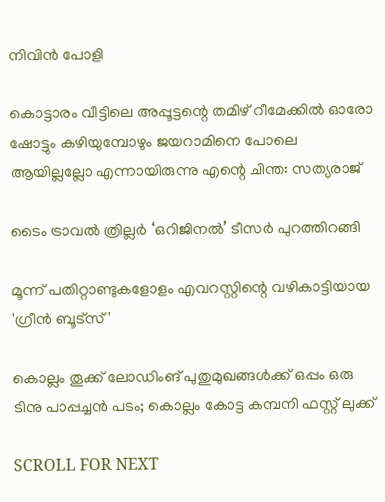നിവിൻ പോളി

കൊട്ടാരം വീട്ടിലെ അപ്പൂട്ടന്റെ തമിഴ് റീമേക്കിൽ ഓരോ ഷോട്ടും കഴിയുമ്പോഴും ജയറാമിനെ പോലെ ആയില്ലല്ലോ എന്നായിരുന്നു എന്റെ ചിന്ത: സത്യരാജ്

ടൈം ട്രാവൽ ത്രില്ലർ ‘ഒറിജിനൽ’ ടീസർ പുറത്തിറങ്ങി

മൂന്ന് പതിറ്റാണ്ടുകളോളം എവറസ്റ്റിന്റെ വഴികാട്ടിയായ 'ഗ്രീൻ ബൂട്സ്'

കൊല്ലം തൂക്ക് ലോഡിംങ് പുതുമുഖങ്ങൾക്ക് ഒപ്പം ഒരു ടിനു പാപ്പച്ചൻ പടം; കൊല്ലം കോട്ട കമ്പനി ഫസ്റ്റ് ലുക്ക്

SCROLL FOR NEXT